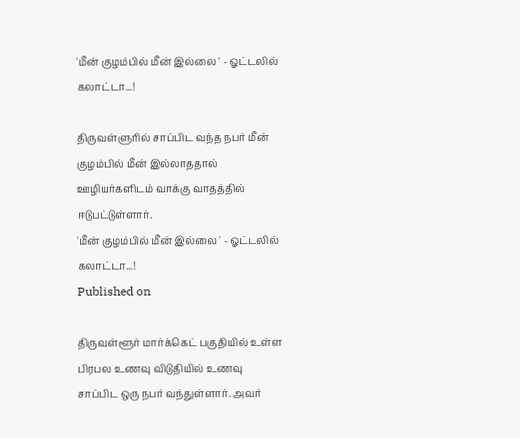'மீன் குழம்பில் மீன் இல்லை ' - ஓட்டலில் கலாட்டா...!

திருவள்ளுரில் சாப்பிட வந்த நபர் மீன் குழம்பில் மீன் இல்லாததால் ஊழியர்களிடம் வாக்கு வாதத்தில் ஈடுபட்டுள்ளார்.
'மீன் குழம்பில் மீன் இல்லை ' - ஓட்டலில் கலாட்டா...!
Published on

திருவள்ளூர் மார்க்கெட் பகுதியில் உள்ள பிரபல உணவு விடுதியில் உணவு சாப்பிட ஒரு நபர் வந்துள்ளார். அவர்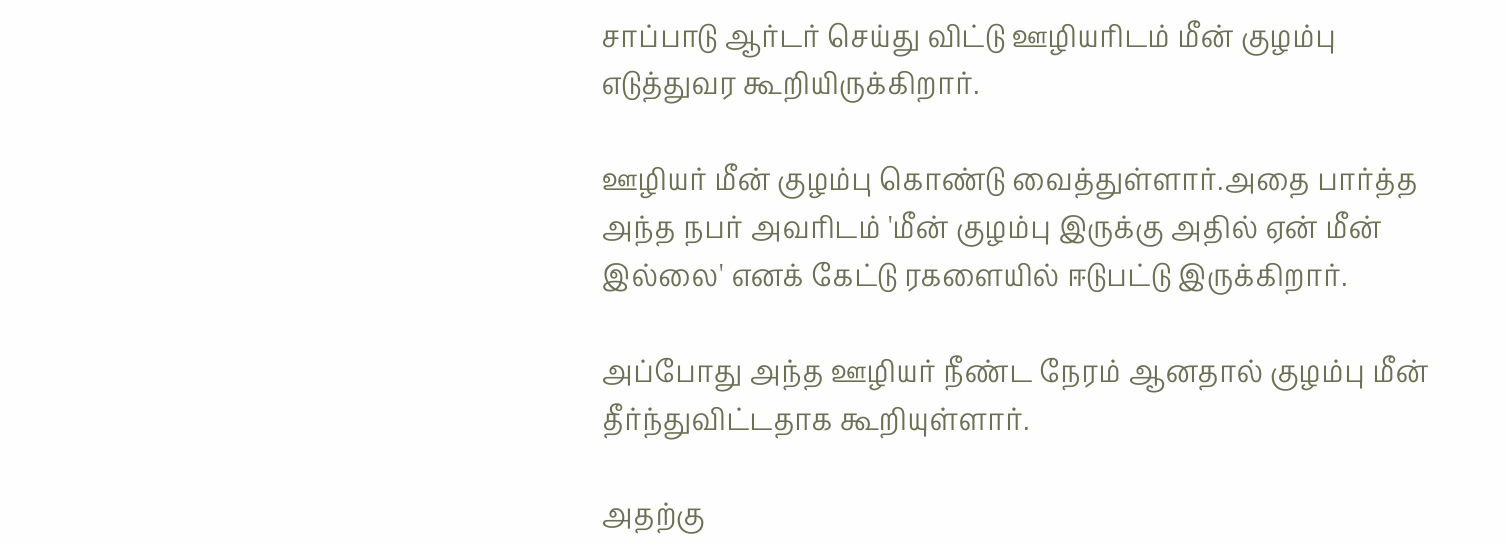சாப்பாடு ஆர்டர் செய்து விட்டு ஊழியரிடம் மீன் குழம்பு எடுத்துவர கூறியிருக்கிறார்.

ஊழியர் மீன் குழம்பு கொண்டு வைத்துள்ளார்.அதை பார்த்த அந்த நபர் அவரிடம் 'மீன் குழம்பு இருக்கு அதில் ஏன் மீன் இல்லை' எனக் கேட்டு ரகளையில் ஈடுபட்டு இருக்கிறார்.

அப்போது அந்த ஊழியர் நீண்ட நேரம் ஆனதால் குழம்பு மீன் தீர்ந்துவிட்டதாக கூறியுள்ளார்.

அதற்கு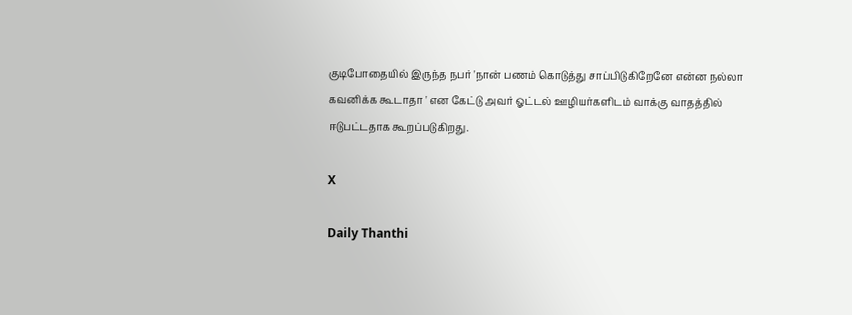குடிபோதையில் இருந்த நபர் 'நான் பணம் கொடுத்து சாப்பிடுகிறேனே என்ன நல்லா கவனிக்க கூடாதா ' என கேட்டு அவர் ஓட்டல் ஊழியர்களிடம் வாக்கு வாதத்தில் ஈடுபட்டதாக கூறப்படுகிறது.

X

Daily Thanthi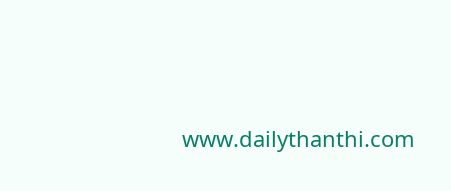www.dailythanthi.com